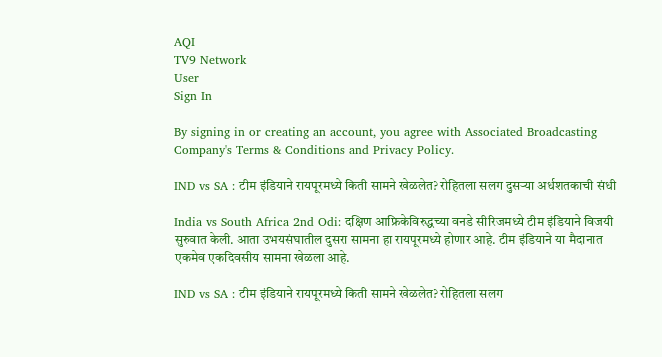AQI
TV9 Network
User
Sign In

By signing in or creating an account, you agree with Associated Broadcasting Company's Terms & Conditions and Privacy Policy.

IND vs SA : टीम इंडियाने रायपूरमध्ये किती सामने खेळलेत? रोहितला सलग दुसऱ्या अर्धशतकाची संधी

India vs South Africa 2nd Odi: दक्षिण आफ्रिकेविरुद्धच्या वनडे सीरिजमध्ये टीम इंडियाने विजयी सुरुवात केली. आता उभयसंघातील दुसरा सामना हा रायपूरमध्ये होणार आहे. टीम इंडियाने या मैदानात एकमेव एकदिवसीय सामना खेळला आहे.

IND vs SA : टीम इंडियाने रायपूरमध्ये किती सामने खेळलेत? रोहितला सलग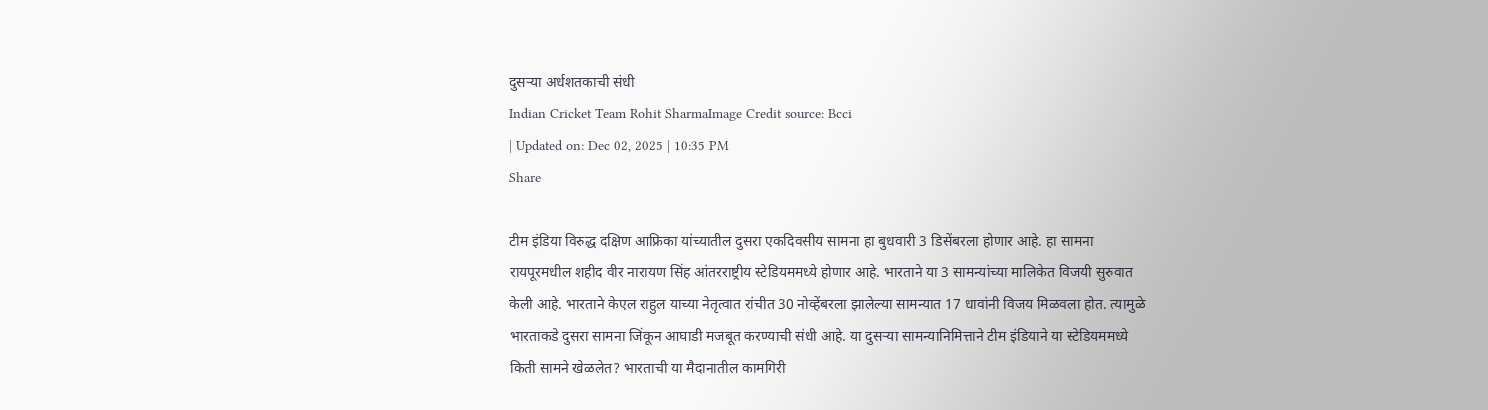दुसऱ्या अर्धशतकाची संधी
Indian Cricket Team Rohit SharmaImage Credit source: Bcci
| Updated on: Dec 02, 2025 | 10:35 PM
Share

टीम इंडिया विरुद्ध दक्षिण आफ्रिका यांच्यातील दुसरा एकदिवसीय सामना हा बुधवारी 3 डिसेंबरला होणार आहे. हा सामना रायपूरमधील शहीद वीर नारायण सिंह आंतरराष्ट्रीय स्टेडियममध्ये होणार आहे. भारताने या 3 सामन्यांच्या मालिकेत विजयी सुरुवात केली आहे. भारताने केएल राहुल याच्या नेतृत्वात रांचीत 30 नोव्हेंबरला झालेल्या सामन्यात 17 धावांनी विजय मिळवला होत. त्यामुळे भारताकडे दुसरा सामना जिंकून आघाडी मजबूत करण्याची संधी आहे. या दुसर्‍या सामन्यानिमित्ताने टीम इंडियाने या स्टेडियममध्ये किती सामने खेळलेत? भारताची या मैदानातील कामगिरी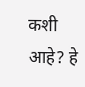कशी आहे? हे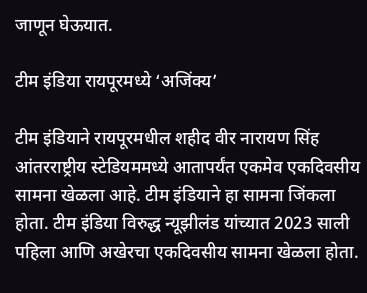जाणून घेऊयात.

टीम इंडिया रायपूरमध्ये ‘अजिंक्य’

टीम इंडियाने रायपूरमधील शहीद वीर नारायण सिंह आंतरराष्ट्रीय स्टेडियममध्ये आतापर्यंत एकमेव एकदिवसीय सामना खेळला आहे. टीम इंडियाने हा सामना जिंकला होता. टीम इंडिया विरुद्ध न्यूझीलंड यांच्यात 2023 साली पहिला आणि अखेरचा एकदिवसीय सामना खेळला होता.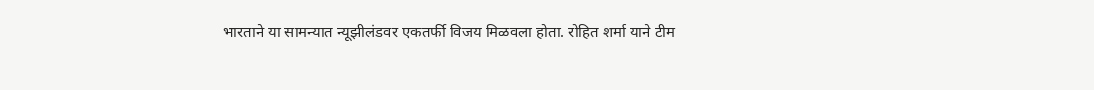भारताने या सामन्यात न्यूझीलंडवर एकतर्फी विजय मिळवला होता. रोहित शर्मा याने टीम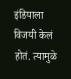इंडियाला विजयी केलं होतं. त्यामुळे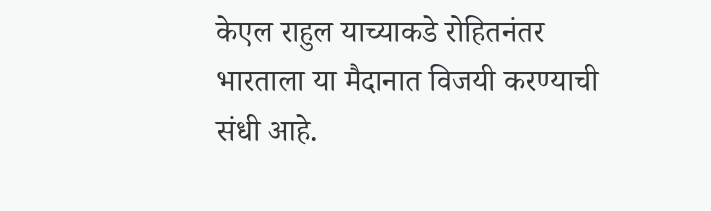केएल राहुल याच्याकडे रोहितनंतर भारताला या मैदानात विजयी करण्याची संधी आहे.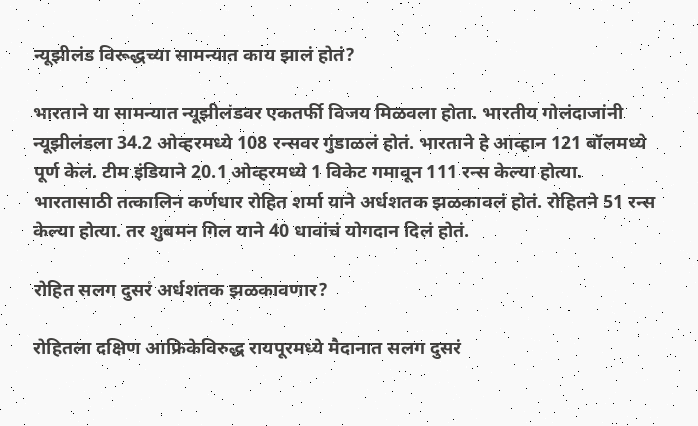न्यूझीलंड विरूद्धच्या सामन्यात काय झालं होतं?

भारताने या सामन्यात न्यूझीलंडवर एकतर्फी विजय मिळवला होता. भारतीय गोलंदाजांनी न्यूझीलंडला 34.2 ओव्हरमध्ये 108 रन्सवर गुंडाळलं होतं. भारताने हे आव्हान 121 बॉलमध्ये पूर्ण केलं. टीम इंडियाने 20.1 ओव्हरमध्ये 1 विकेट गमावून 111 रन्स केल्या होत्या. भारतासाठी तत्कालिन कर्णधार रोहित शर्मा याने अर्धशतक झळकावलं होतं. रोहितने 51 रन्स केल्या होत्या. तर शुबमन गिल याने 40 धावांचं योगदान दिलं होतं.

रोहित सलग दुसरं अर्धशतक झळकावणार?

रोहितला दक्षिण आफ्रिकेविरुद्ध रायपूरमध्ये मैदानात सलग दुसरं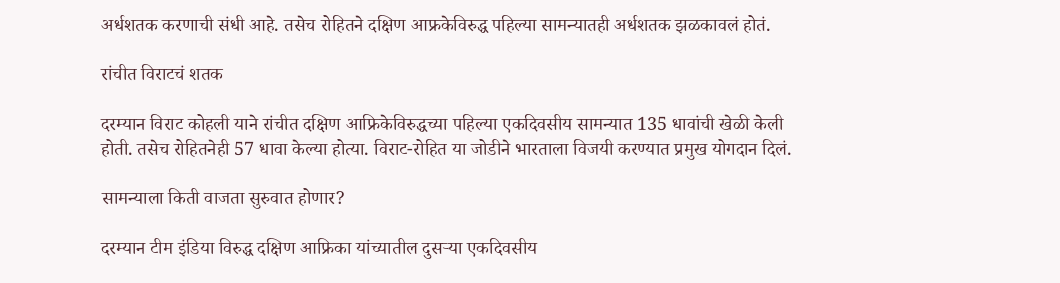अर्धशतक करणाची संधी आहे. तसेच रोहितने दक्षिण आफ्रकेविरुद्ध पहिल्या सामन्यातही अर्धशतक झळकावलं होतं.

रांचीत विराटचं शतक

दरम्यान विराट कोहली याने रांचीत दक्षिण आफ्रिकेविरुद्धच्या पहिल्या एकदिवसीय सामन्यात 135 धावांची खेळी केली होती. तसेच रोहितनेही 57 धावा केल्या होत्या. विराट-रोहित या जोडीने भारताला विजयी करण्यात प्रमुख योगदान दिलं.

सामन्याला किती वाजता सुरुवात होणार?

दरम्यान टीम इंडिया विरुद्ध दक्षिण आफ्रिका यांच्यातील दुसऱ्या एकदिवसीय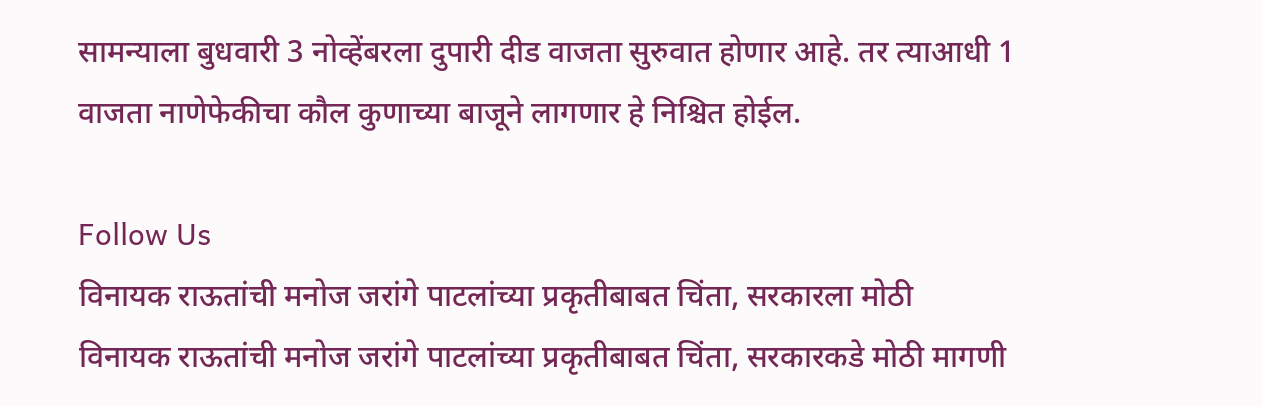सामन्याला बुधवारी 3 नोव्हेंबरला दुपारी दीड वाजता सुरुवात होणार आहे. तर त्याआधी 1 वाजता नाणेफेकीचा कौल कुणाच्या बाजूने लागणार हे निश्चित होईल.

Follow Us
विनायक राऊतांची मनोज जरांगे पाटलांच्या प्रकृतीबाबत चिंता, सरकारला मोठी
विनायक राऊतांची मनोज जरांगे पाटलांच्या प्रकृतीबाबत चिंता, सरकारकडे मोठी मागणी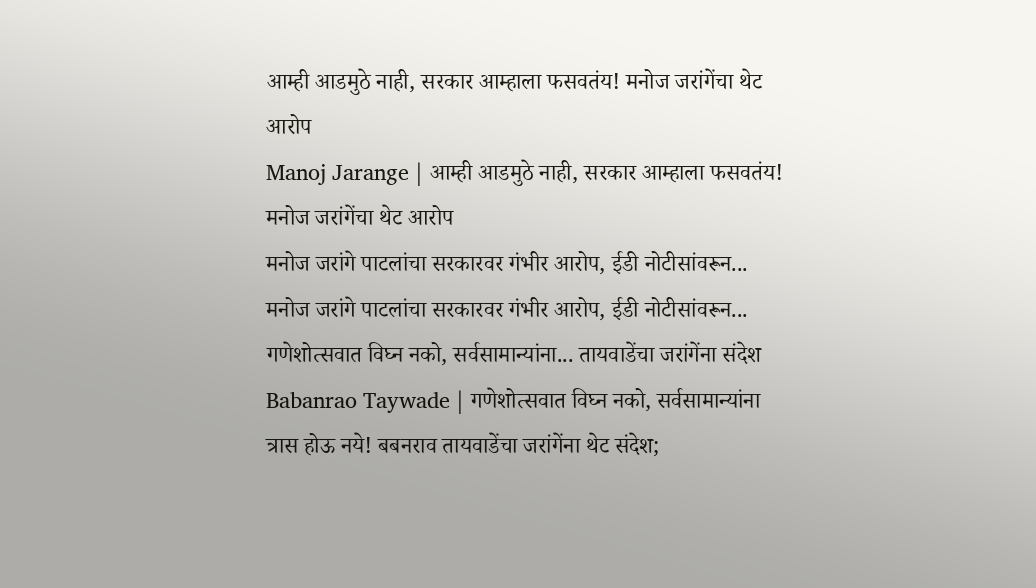आम्ही आडमुठे नाही, सरकार आम्हाला फसवतंय! मनोज जरांगेंचा थेट आरोप
Manoj Jarange | आम्ही आडमुठे नाही, सरकार आम्हाला फसवतंय! मनोज जरांगेंचा थेट आरोप
मनोज जरांगे पाटलांचा सरकारवर गंभीर आरोप, ईडी नोटीसांवरून...
मनोज जरांगे पाटलांचा सरकारवर गंभीर आरोप, ईडी नोटीसांवरून...
गणेशोत्सवात विघ्न नको, सर्वसामान्यांना... तायवाडेंचा जरांगेंना संदेश
Babanrao Taywade | गणेशोत्सवात विघ्न नको, सर्वसामान्यांना त्रास होऊ नये! बबनराव तायवाडेंचा जरांगेंना थेट संदेश;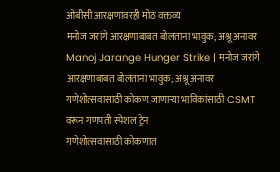ओबीसी आरक्षणावरही मोठं वक्तव्य
मनोज जरांगे आरक्षणाबाबत बोलताना भावुक; अश्रू अनावर
Manoj Jarange Hunger Strike | मनोज जरांगे आरक्षणाबाबत बोलताना भावुक; अश्रू अनावर
गणेशोत्सवासाठी कोकण जाणाऱ्या भाविकांसाठी CSMT वरून गणपती स्पेशल ट्रेन
गणेशोत्सवासाठी कोकणात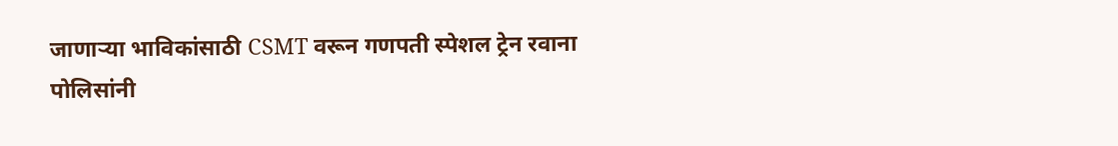जाणाऱ्या भाविकांसाठी CSMT वरून गणपती स्पेशल ट्रेन रवाना
पोलिसांनी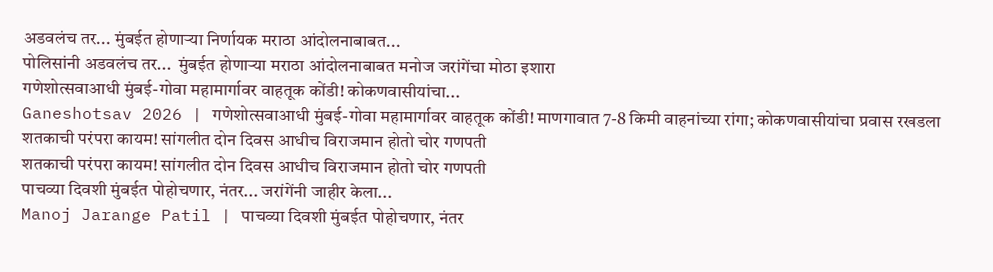अडवलंच तर... मुंबईत होणाऱ्या निर्णायक मराठा आंदोलनाबाबत...
पोलिसांनी अडवलंच तर...  मुंबईत होणाऱ्या मराठा आंदोलनाबाबत मनोज जरांगेंचा मोठा इशारा
गणेशोत्सवाआधी मुंबई-गोवा महामार्गावर वाहतूक कोंडी! कोकणवासीयांचा...
Ganeshotsav 2026 | गणेशोत्सवाआधी मुंबई-गोवा महामार्गावर वाहतूक कोंडी! माणगावात 7-8 किमी वाहनांच्या रांगा; कोकणवासीयांचा प्रवास रखडला
शतकाची परंपरा कायम! सांगलीत दोन दिवस आधीच विराजमान होतो चोर गणपती
शतकाची परंपरा कायम! सांगलीत दोन दिवस आधीच विराजमान होतो चोर गणपती
पाचव्या दिवशी मुंबईत पोहोचणार, नंतर... जरांगेंनी जाहीर केला...
Manoj Jarange Patil | पाचव्या दिवशी मुंबईत पोहोचणार, नंतर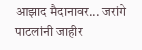आझाद मैदानावर... जरांगे पाटलांनी जाहीर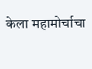केला महामोर्चाचा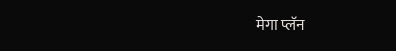मेगा प्लॅन